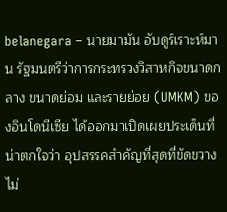belanegara – นายมามัน อับดูร์เราะห์มาน รัฐมนตรีว่าการกระทรวงวิสาหกิจขนาดกลาง ขนาดย่อม และรายย่อย (UMKM) ของอินโดนีเซีย ได้ออกมาเปิดเผยประเด็นที่น่าตกใจว่า อุปสรรคสำคัญที่สุดที่ขัดขวางไม่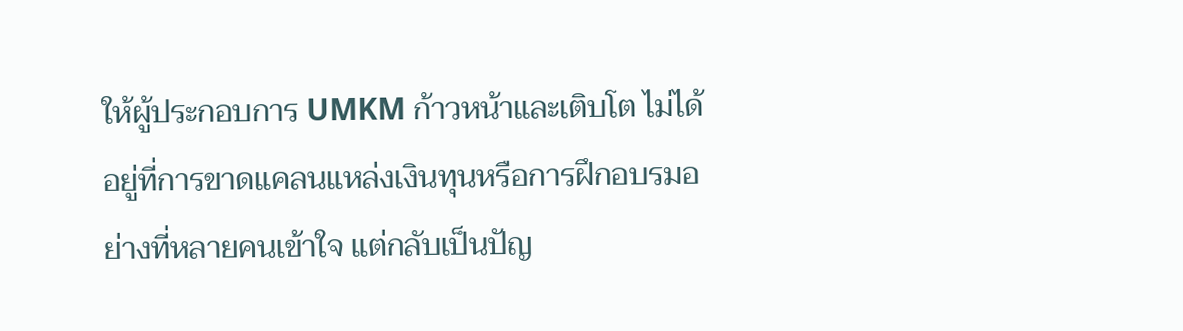ให้ผู้ประกอบการ UMKM ก้าวหน้าและเติบโต ไม่ได้อยู่ที่การขาดแคลนแหล่งเงินทุนหรือการฝึกอบรมอย่างที่หลายคนเข้าใจ แต่กลับเป็นปัญ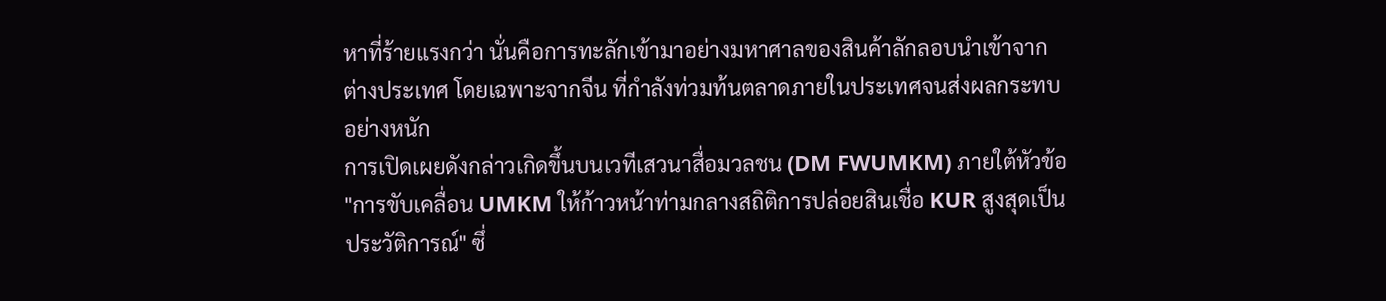หาที่ร้ายแรงกว่า นั่นคือการทะลักเข้ามาอย่างมหาศาลของสินค้าลักลอบนำเข้าจากต่างประเทศ โดยเฉพาะจากจีน ที่กำลังท่วมท้นตลาดภายในประเทศจนส่งผลกระทบอย่างหนัก
การเปิดเผยดังกล่าวเกิดขึ้นบนเวทีเสวนาสื่อมวลชน (DM FWUMKM) ภายใต้หัวข้อ "การขับเคลื่อน UMKM ให้ก้าวหน้าท่ามกลางสถิติการปล่อยสินเชื่อ KUR สูงสุดเป็นประวัติการณ์" ซึ่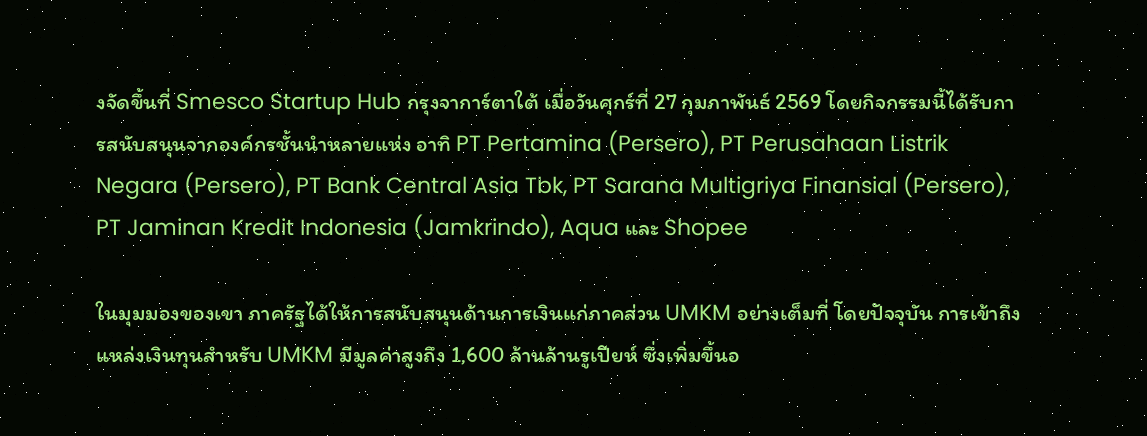งจัดขึ้นที่ Smesco Startup Hub กรุงจาการ์ตาใต้ เมื่อวันศุกร์ที่ 27 กุมภาพันธ์ 2569 โดยกิจกรรมนี้ได้รับการสนับสนุนจากองค์กรชั้นนำหลายแห่ง อาทิ PT Pertamina (Persero), PT Perusahaan Listrik Negara (Persero), PT Bank Central Asia Tbk, PT Sarana Multigriya Finansial (Persero), PT Jaminan Kredit Indonesia (Jamkrindo), Aqua และ Shopee

ในมุมมองของเขา ภาครัฐได้ให้การสนับสนุนด้านการเงินแก่ภาคส่วน UMKM อย่างเต็มที่ โดยปัจจุบัน การเข้าถึงแหล่งเงินทุนสำหรับ UMKM มีมูลค่าสูงถึง 1,600 ล้านล้านรูเปียห์ ซึ่งเพิ่มขึ้นอ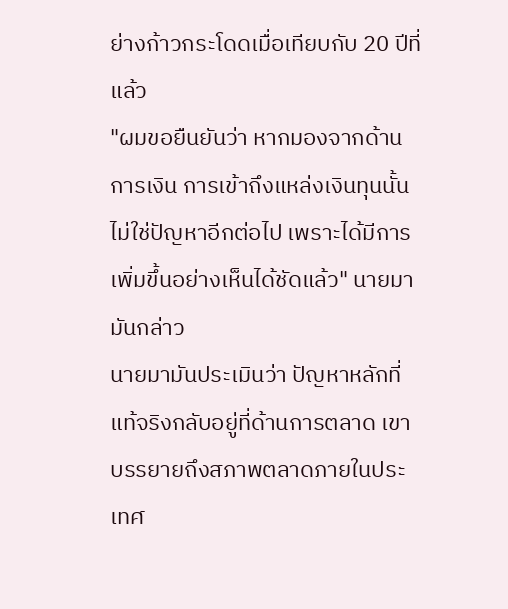ย่างก้าวกระโดดเมื่อเทียบกับ 20 ปีที่แล้ว
"ผมขอยืนยันว่า หากมองจากด้านการเงิน การเข้าถึงแหล่งเงินทุนนั้นไม่ใช่ปัญหาอีกต่อไป เพราะได้มีการเพิ่มขึ้นอย่างเห็นได้ชัดแล้ว" นายมามันกล่าว
นายมามันประเมินว่า ปัญหาหลักที่แท้จริงกลับอยู่ที่ด้านการตลาด เขาบรรยายถึงสภาพตลาดภายในประเทศ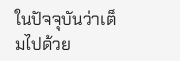ในปัจจุบันว่าเต็มไปด้วย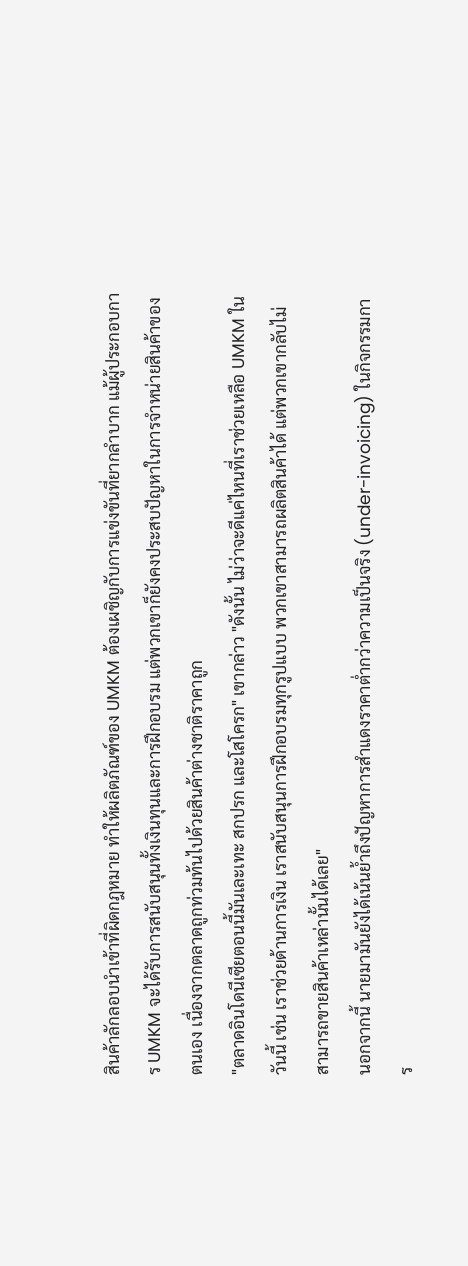สินค้าลักลอบนำเข้าที่ผิดกฎหมาย ทำให้ผลิตภัณฑ์ของ UMKM ต้องเผชิญกับการแข่งขันที่ยากลำบาก แม้ผู้ประกอบการ UMKM จะได้รับการสนับสนุนทั้งเงินทุนและการฝึกอบรม แต่พวกเขาก็ยังคงประสบปัญหาในการจำหน่ายสินค้าของตนเอง เนื่องจากตลาดถูกท่วมท้นไปด้วยสินค้าต่างชาติราคาถูก
"ตลาดอินโดนีเซียตอนนี้มันเละเทะ สกปรก และโสโครก" เขากล่าว "ดังนั้น ไม่ว่าจะดีแค่ไหนที่เราช่วยเหลือ UMKM ในวันนี้ เช่น เราช่วยด้านการเงิน เราสนับสนุนการฝึกอบรมทุกรูปแบบ พวกเขาสามารถผลิตสินค้าได้ แต่พวกเขากลับไม่สามารถขายสินค้าเหล่านั้นได้เลย"
นอกจากนี้ นายมามันยังได้เน้นย้ำถึงปัญหาการสำแดงราคาต่ำกว่าความเป็นจริง (under-invoicing) ในกิจกรรมการ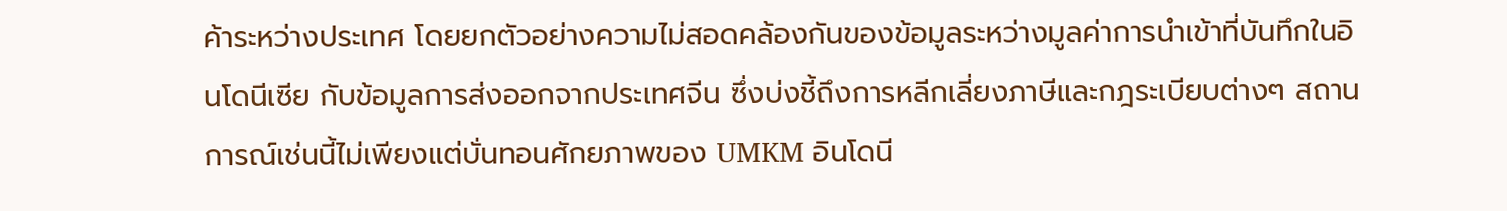ค้าระหว่างประเทศ โดยยกตัวอย่างความไม่สอดคล้องกันของข้อมูลระหว่างมูลค่าการนำเข้าที่บันทึกในอินโดนีเซีย กับข้อมูลการส่งออกจากประเทศจีน ซึ่งบ่งชี้ถึงการหลีกเลี่ยงภาษีและกฎระเบียบต่างๆ สถานการณ์เช่นนี้ไม่เพียงแต่บั่นทอนศักยภาพของ UMKM อินโดนี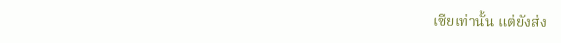เซียเท่านั้น แต่ยังส่ง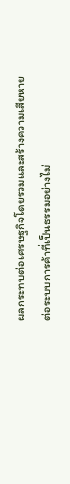ผลกระทบต่อเศรษฐกิจโดยรวมและสร้างความเสียหายต่อระบบการค้าที่เป็นธรรมอย่างไม่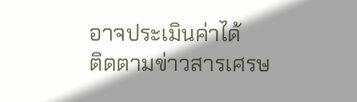อาจประเมินค่าได้
ติดตามข่าวสารเศรษ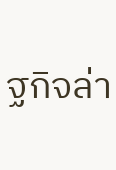ฐกิจล่า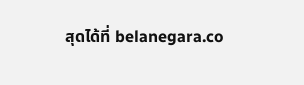สุดได้ที่ belanegara.co